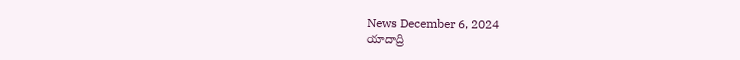News December 6, 2024
యాదాద్రి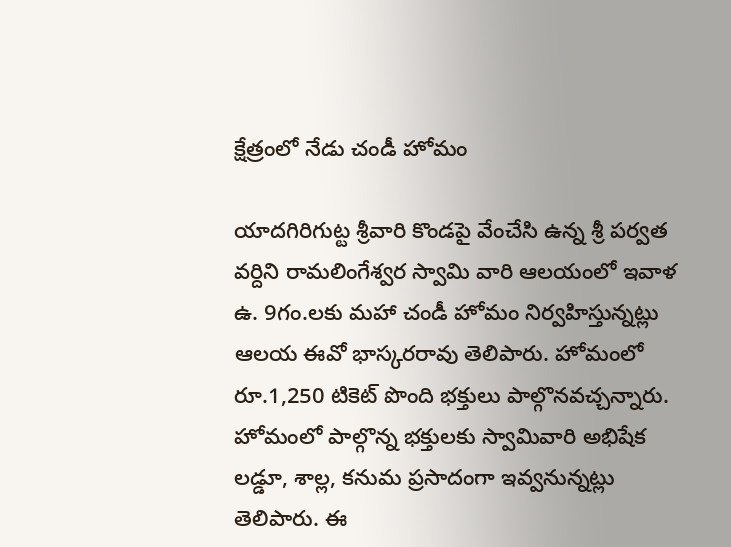క్షేత్రంలో నేడు చండీ హోమం

యాదగిరిగుట్ట శ్రీవారి కొండపై వేంచేసి ఉన్న శ్రీ పర్వత వర్దిని రామలింగేశ్వర స్వామి వారి ఆలయంలో ఇవాళ ఉ. 9గం.లకు మహా చండీ హోమం నిర్వహిస్తున్నట్లు ఆలయ ఈవో భాస్కరరావు తెలిపారు. హోమంలో రూ.1,250 టికెట్ పొంది భక్తులు పాల్గొనవచ్చన్నారు. హోమంలో పాల్గొన్న భక్తులకు స్వామివారి అభిషేక లడ్డూ, శాల్ల, కనుమ ప్రసాదంగా ఇవ్వనున్నట్లు తెలిపారు. ఈ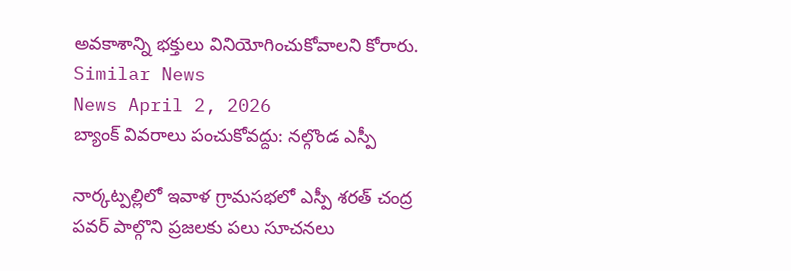అవకాశాన్ని భక్తులు వినియోగించుకోవాలని కోరారు.
Similar News
News April 2, 2026
బ్యాంక్ వివరాలు పంచుకోవద్దు: నల్గొండ ఎస్పీ

నార్కట్పల్లిలో ఇవాళ గ్రామసభలో ఎస్పీ శరత్ చంద్ర పవర్ పాల్గొని ప్రజలకు పలు సూచనలు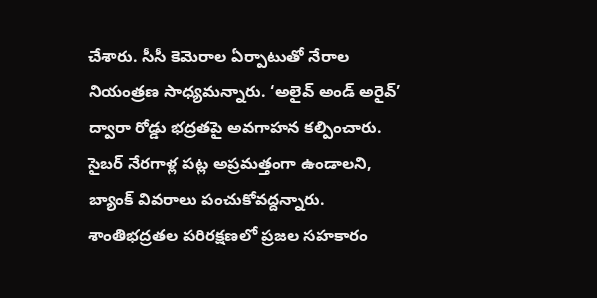చేశారు. సీసీ కెమెరాల ఏర్పాటుతో నేరాల నియంత్రణ సాధ్యమన్నారు. ‘అలైవ్ అండ్ అరైవ్’ ద్వారా రోడ్డు భద్రతపై అవగాహన కల్పించారు. సైబర్ నేరగాళ్ల పట్ల అప్రమత్తంగా ఉండాలని, బ్యాంక్ వివరాలు పంచుకోవద్దన్నారు. శాంతిభద్రతల పరిరక్షణలో ప్రజల సహకారం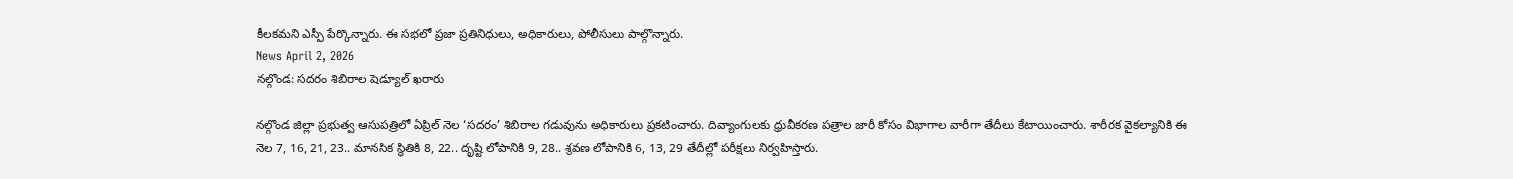కీలకమని ఎస్పీ పేర్కొన్నారు. ఈ సభలో ప్రజా ప్రతినిధులు, అధికారులు, పోలీసులు పాల్గొన్నారు.
News April 2, 2026
నల్గొండ: సదరం శిబిరాల షెడ్యూల్ ఖరారు

నల్గొండ జిల్లా ప్రభుత్వ ఆసుపత్రిలో ఏప్రిల్ నెల ‘సదరం’ శిబిరాల గడువును అధికారులు ప్రకటించారు. దివ్యాంగులకు ధ్రువీకరణ పత్రాల జారీ కోసం విభాగాల వారీగా తేదీలు కేటాయించారు. శారీరక వైకల్యానికి ఈ నెల 7, 16, 21, 23.. మానసిక స్థితికి 8, 22.. దృష్టి లోపానికి 9, 28.. శ్రవణ లోపానికి 6, 13, 29 తేదీల్లో పరీక్షలు నిర్వహిస్తారు.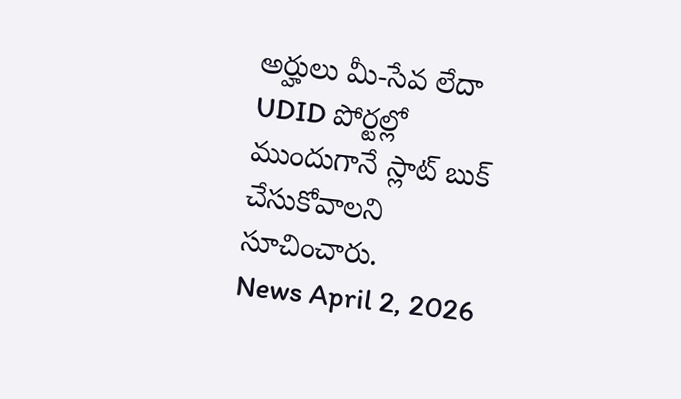అర్హులు మీ-సేవ లేదా UDID పోర్టల్లో ముందుగానే స్లాట్ బుక్ చేసుకోవాలని సూచించారు.
News April 2, 2026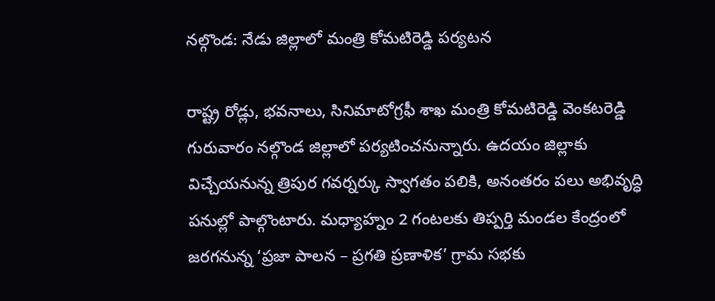నల్గొండ: నేడు జిల్లాలో మంత్రి కోమటిరెడ్డి పర్యటన

రాష్ట్ర రోడ్లు, భవనాలు, సినిమాటోగ్రఫీ శాఖ మంత్రి కోమటిరెడ్డి వెంకటరెడ్డి గురువారం నల్గొండ జిల్లాలో పర్యటించనున్నారు. ఉదయం జిల్లాకు విచ్చేయనున్న త్రిపుర గవర్నర్కు స్వాగతం పలికి, అనంతరం పలు అభివృద్ధి పనుల్లో పాల్గొంటారు. మధ్యాహ్నం 2 గంటలకు తిప్పర్తి మండల కేంద్రంలో జరగనున్న ‘ప్రజా పాలన – ప్రగతి ప్రణాళిక’ గ్రామ సభకు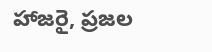హాజరై, ప్రజల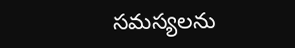సమస్యలను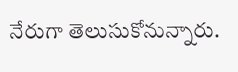నేరుగా తెలుసుకోనున్నారు.